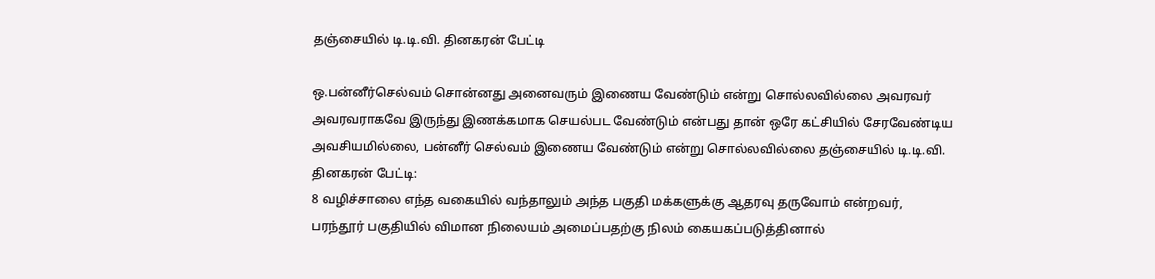தஞ்சையில் டி.டி.வி. தினகரன் பேட்டி

ஒ.பன்னீர்செல்வம் சொன்னது அனைவரும் இணைய வேண்டும் என்று சொல்லவில்லை அவரவர் அவரவராகவே இருந்து இணக்கமாக செயல்பட வேண்டும் என்பது தான் ஒரே கட்சியில் சேரவேண்டிய அவசியமில்லை, பன்னீர் செல்வம் இணைய வேண்டும் என்று சொல்லவில்லை தஞ்சையில் டி.டி.வி. தினகரன் பேட்டி:
8 வழிச்சாலை எந்த வகையில் வந்தாலும் அந்த பகுதி மக்களுக்கு ஆதரவு தருவோம் என்றவர்,
பரந்தூர் பகுதியில் விமான நிலையம் அமைப்பதற்கு நிலம் கையகப்படுத்தினால்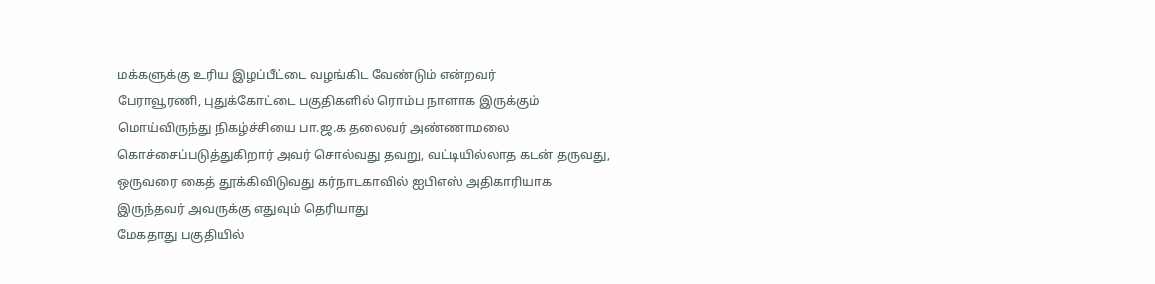மக்களுக்கு உரிய இழப்பீட்டை வழங்கிட வேண்டும் என்றவர்
பேராவூரணி, புதுக்கோட்டை பகுதிகளில் ரொம்ப நாளாக இருக்கும் மொய்விருந்து நிகழ்ச்சியை பா.ஜ.க தலைவர் அண்ணாமலை கொச்சைப்படுத்துகிறார் அவர் சொல்வது தவறு, வட்டியில்லாத கடன் தருவது, ஒருவரை கைத் தூக்கிவிடுவது கர்நாடகாவில் ஐபிஎஸ் அதிகாரியாக இருந்தவர் அவருக்கு எதுவும் தெரியாது
மேகதாது பகுதியில்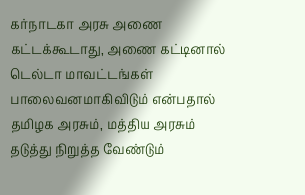கர்நாடகா அரசு அணை கட்டக்கூடாது, அணை கட்டினால் டெல்டா மாவட்டங்கள் பாலைவனமாகிவிடும் என்பதால் தமிழக அரசும், மத்திய அரசும் தடுத்து நிறுத்த வேண்டும்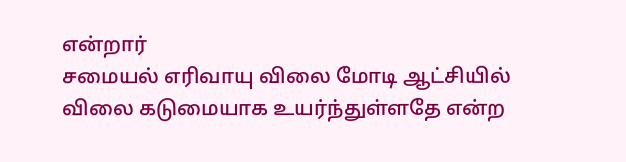என்றார்
சமையல் எரிவாயு விலை மோடி ஆட்சியில் விலை கடுமையாக உயர்ந்துள்ளதே என்ற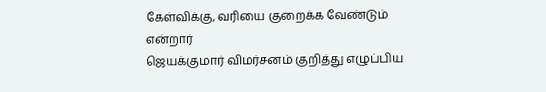கேள்விக்கு, வரியை குறைக்க வேண்டும் என்றார்
ஜெயக்குமார் விமர்சனம் குறித்து எழுப்பிய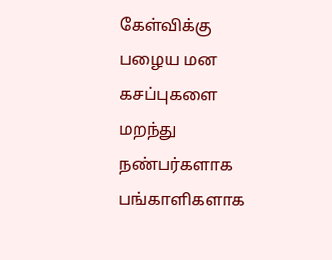கேள்விக்கு பழைய மன கசப்புகளை மறந்து நண்பர்களாக பங்காளிகளாக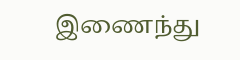இணைந்து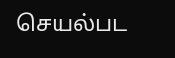செயல்பட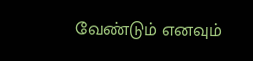வேண்டும் எனவும்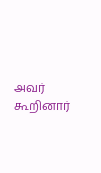அவர் கூறினார்